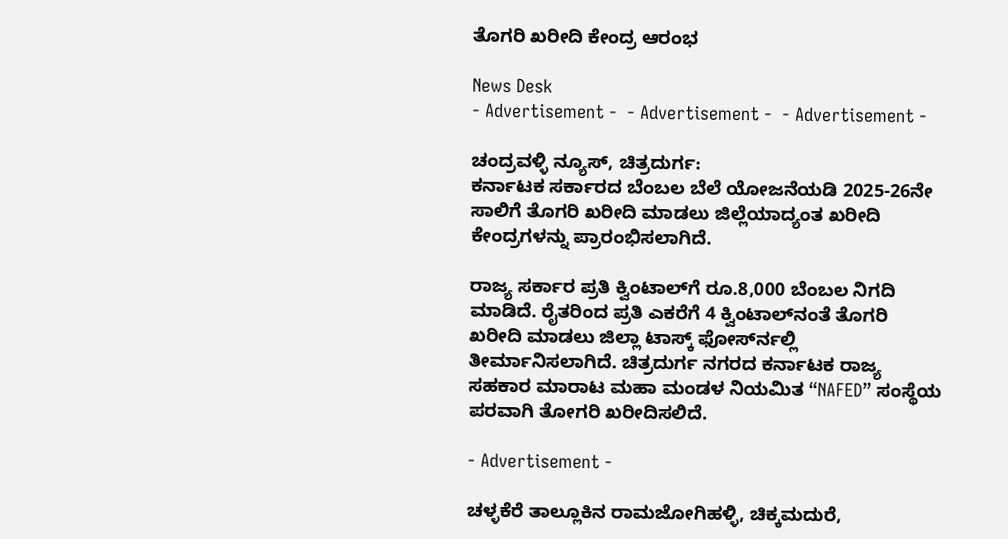ತೊಗರಿ ಖರೀದಿ ಕೇಂದ್ರ ಆರಂಭ

News Desk
- Advertisement -  - Advertisement -  - Advertisement -

ಚಂದ್ರವಳ್ಳಿ ನ್ಯೂಸ್, ಚಿತ್ರದುರ್ಗ:
ಕರ್ನಾಟಕ ಸರ್ಕಾರದ ಬೆಂಬಲ ಬೆಲೆ ಯೋಜನೆಯಡಿ 2025-26ನೇ ಸಾಲಿಗೆ ತೊಗರಿ ಖರೀದಿ ಮಾಡಲು ಜಿಲ್ಲೆಯಾದ್ಯಂತ ಖರೀದಿ ಕೇಂದ್ರಗಳನ್ನು ಪ್ರಾರಂಭಿಸಲಾಗಿದೆ.

ರಾಜ್ಯ ಸರ್ಕಾರ ಪ್ರತಿ ಕ್ವಿಂಟಾಲ್‍ಗೆ ರೂ.8,000 ಬೆಂಬಲ ನಿಗದಿ ಮಾಡಿದೆ. ರೈತರಿಂದ ಪ್ರತಿ ಎಕರೆಗೆ 4 ಕ್ವಿಂಟಾಲ್‍ನಂತೆ ತೊಗರಿ ಖರೀದಿ ಮಾಡಲು ಜಿಲ್ಲಾ ಟಾಸ್ಕ್ ಫೋರ್ಸ್‍ನಲ್ಲಿ ತೀರ್ಮಾನಿಸಲಾಗಿದೆ. ಚಿತ್ರದುರ್ಗ ನಗರದ ಕರ್ನಾಟಕ ರಾಜ್ಯ ಸಹಕಾರ ಮಾರಾಟ ಮಹಾ ಮಂಡಳ ನಿಯಮಿತ “NAFED” ಸಂಸ್ಥೆಯ ಪರವಾಗಿ ತೋಗರಿ ಖರೀದಿಸಲಿದೆ.

- Advertisement -

ಚಳ್ಳಕೆರೆ ತಾಲ್ಲೂಕಿನ ರಾಮಜೋಗಿಹಳ್ಳಿ, ಚಿಕ್ಕಮದುರೆ,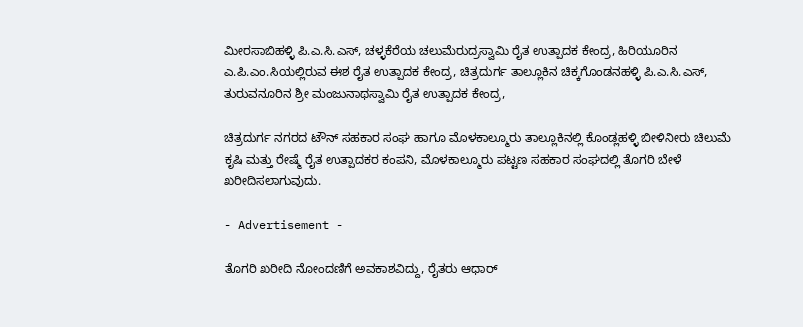ಮೀರಸಾಬಿಹಳ್ಳಿ ಪಿ.ಎ.ಸಿ.ಎಸ್, ಚಳ್ಳಕೆರೆಯ ಚಲುಮೆರುದ್ರಸ್ವಾಮಿ ರೈತ ಉತ್ಪಾದಕ ಕೇಂದ್ರ, ಹಿರಿಯೂರಿನ ಎ.ಪಿ.ಎಂ.ಸಿಯಲ್ಲಿರುವ ಈಶ ರೈತ ಉತ್ಪಾದಕ ಕೇಂದ್ರ, ಚಿತ್ರದುರ್ಗ ತಾಲ್ಲೂಕಿನ ಚಿಕ್ಕಗೊಂಡನಹಳ್ಳಿ ಪಿ.ಎ.ಸಿ.ಎಸ್, ತುರುವನೂರಿನ ಶ್ರೀ ಮಂಜುನಾಥಸ್ವಾಮಿ ರೈತ ಉತ್ಪಾದಕ ಕೇಂದ್ರ,

ಚಿತ್ರದುರ್ಗ ನಗರದ ಟೌನ್ ಸಹಕಾರ ಸಂಘ ಹಾಗೂ ಮೊಳಕಾಲ್ಮೂರು ತಾಲ್ಲೂಕಿನಲ್ಲಿ ಕೊಂಡ್ಲಹಳ್ಳಿ ಬೀಳಿನೀರು ಚಿಲುಮೆ ಕೃಷಿ ಮತ್ತು ರೇಷ್ಮೆ ರೈತ ಉತ್ಪಾದಕರ ಕಂಪನಿ, ಮೊಳಕಾಲ್ಮೂರು ಪಟ್ಟಣ ಸಹಕಾರ ಸಂಘದಲ್ಲಿ ತೊಗರಿ ಬೇಳೆ ಖರೀದಿಸಲಾಗುವುದು.

- Advertisement -

ತೊಗರಿ ಖರೀದಿ ನೋಂದಣಿಗೆ ಅವಕಾಶವಿದ್ದು, ರೈತರು ಆಧಾರ್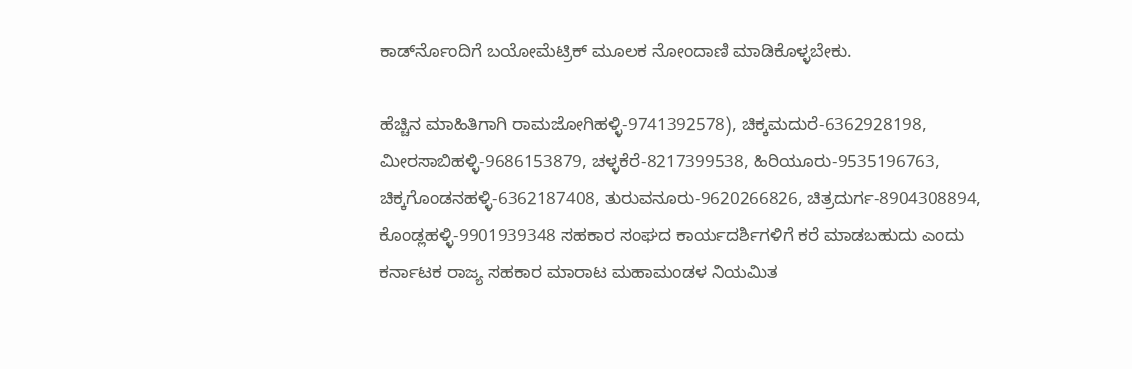ಕಾರ್ಡ್‍ನೊಂದಿಗೆ ಬಯೋಮೆಟ್ರಿಕ್ ಮೂಲಕ ನೋಂದಾಣಿ ಮಾಡಿಕೊಳ್ಳಬೇಕು.

ಹೆಚ್ಚಿನ ಮಾಹಿತಿಗಾಗಿ ರಾಮಜೋಗಿಹಳ್ಳಿ-9741392578), ಚಿಕ್ಕಮದುರೆ-6362928198, ಮೀರಸಾಬಿಹಳ್ಳಿ-9686153879, ಚಳ್ಳಕೆರೆ-8217399538, ಹಿರಿಯೂರು-9535196763, ಚಿಕ್ಕಗೊಂಡನಹಳ್ಳಿ-6362187408, ತುರುವನೂರು-9620266826, ಚಿತ್ರದುರ್ಗ-8904308894, ಕೊಂಡ್ಲಹಳ್ಳಿ-9901939348 ಸಹಕಾರ ಸಂಘದ ಕಾರ್ಯದರ್ಶಿಗಳಿಗೆ ಕರೆ ಮಾಡಬಹುದು ಎಂದು ಕರ್ನಾಟಕ ರಾಜ್ಯ ಸಹಕಾರ ಮಾರಾಟ ಮಹಾಮಂಡಳ ನಿಯಮಿತ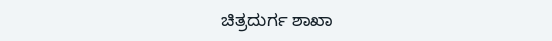ಚಿತ್ರದುರ್ಗ ಶಾಖಾ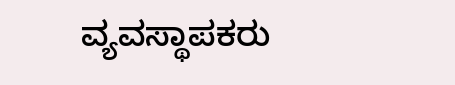ವ್ಯವಸ್ಥಾಪಕರು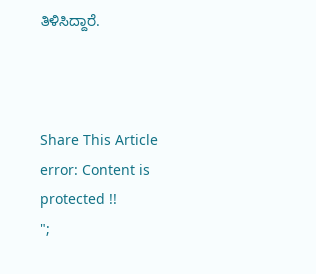ತಿಳಿಸಿದ್ದಾರೆ.



Share This Article
error: Content is protected !!
";